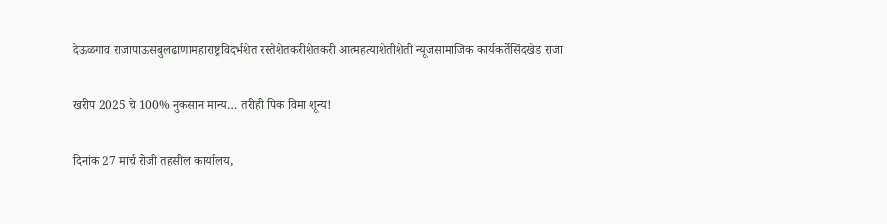देऊळगाव राजापाऊसबुलढाणामहाराष्ट्रविदर्भशेत रस्तेशेतकरीशेतकरी आत्महत्याशेतीशेती न्यूजसामाजिक कार्यकर्तेसिंदखेड राजा

खरीप 2025 चे 100% नुकसान मान्य… तरीही पिक विमा शून्य!

दिनांक 27 मार्च रोजी तहसील कार्यालय,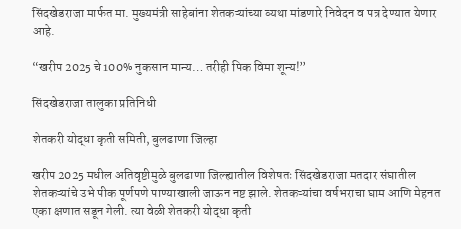सिंदखेडराजा मार्फत मा. मुख्यमंत्री साहेबांना शेतकऱ्यांच्या व्यथा मांडणारे निवेदन व पत्र देण्यात येणार आहे.

“खरीप 2025 चे 100% नुकसान मान्य… तरीही पिक विमा शून्य!”

सिंदखेडराजा तालुका प्रतिनिधी

शेतकरी योद्धा कृती समिती, बुलढाणा जिल्हा

खरीप 2025 मधील अतिवृष्टीमुळे बुलढाणा जिल्ह्यातील विशेषतः सिंदखेडराजा मतदार संघातील शेतकऱ्यांचे उभे पीक पूर्णपणे पाण्याखाली जाऊन नष्ट झाले. शेतकऱ्यांचा वर्षभराचा घाम आणि मेहनत एका क्षणात सडून गेली. त्या वेळी शेतकरी योद्धा कृती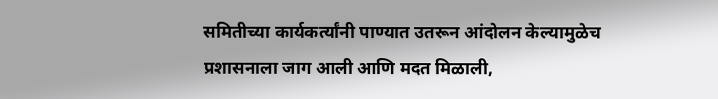समितीच्या कार्यकर्त्यांनी पाण्यात उतरून आंदोलन केल्यामुळेच प्रशासनाला जाग आली आणि मदत मिळाली,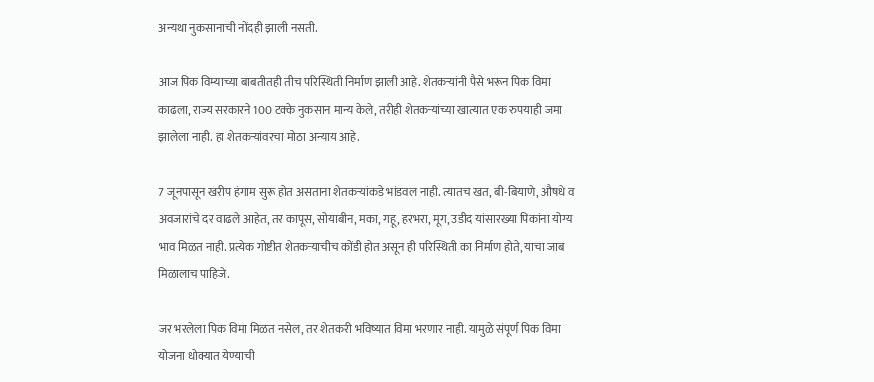अन्यथा नुकसानाची नोंदही झाली नसती.

आज पिक विम्याच्या बाबतीतही तीच परिस्थिती निर्माण झाली आहे. शेतकऱ्यांनी पैसे भरून पिक विमा काढला, राज्य सरकारने 100 टक्के नुकसान मान्य केले, तरीही शेतकऱ्यांच्या खात्यात एक रुपयाही जमा झालेला नाही. हा शेतकऱ्यांवरचा मोठा अन्याय आहे.

7 जूनपासून खरीप हंगाम सुरू होत असताना शेतकऱ्यांकडे भांडवल नाही. त्यातच खत, बी-बियाणे, औषधे व अवजारांचे दर वाढले आहेत, तर कापूस, सोयाबीन, मका, गहू, हरभरा, मूग, उडीद यांसारख्या पिकांना योग्य भाव मिळत नाही. प्रत्येक गोष्टीत शेतकऱ्याचीच कोंडी होत असून ही परिस्थिती का निर्माण होते, याचा जाब मिळालाच पाहिजे.

जर भरलेला पिक विमा मिळत नसेल, तर शेतकरी भविष्यात विमा भरणार नाही. यामुळे संपूर्ण पिक विमा योजना धोक्यात येण्याची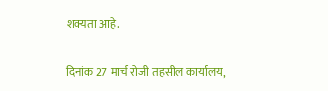शक्यता आहे.

दिनांक 27 मार्च रोजी तहसील कार्यालय,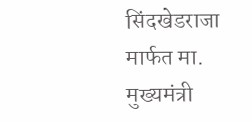सिंदखेडराजा मार्फत मा. मुख्यमंत्री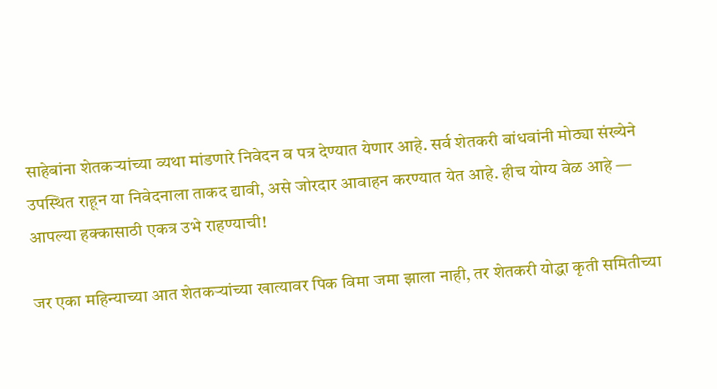साहेबांना शेतकऱ्यांच्या व्यथा मांडणारे निवेदन व पत्र देण्यात येणार आहे. सर्व शेतकरी बांधवांनी मोठ्या संख्येने उपस्थित राहून या निवेदनाला ताकद द्यावी, असे जोरदार आवाहन करण्यात येत आहे. हीच योग्य वेळ आहे — आपल्या हक्कासाठी एकत्र उभे राहण्याची!

जर एका महिन्याच्या आत शेतकऱ्यांच्या खात्यावर पिक विमा जमा झाला नाही, तर शेतकरी योद्धा कृती समितीच्या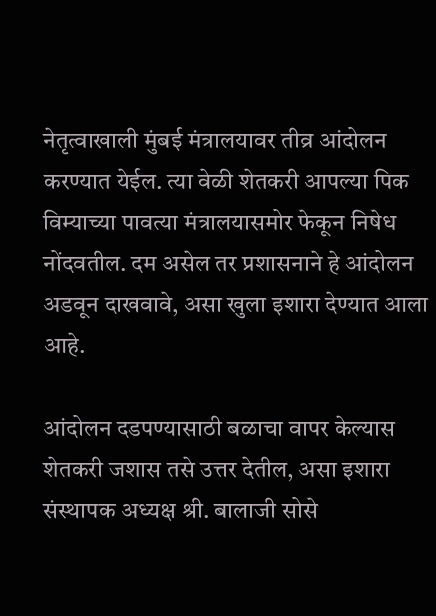नेतृत्वाखाली मुंबई मंत्रालयावर तीव्र आंदोलन करण्यात येईल. त्या वेळी शेतकरी आपल्या पिक विम्याच्या पावत्या मंत्रालयासमोर फेकून निषेध नोंदवतील. दम असेल तर प्रशासनाने हे आंदोलन अडवून दाखवावे, असा खुला इशारा देण्यात आला आहे.

आंदोलन दडपण्यासाठी बळाचा वापर केल्यास शेतकरी जशास तसे उत्तर देतील, असा इशारा संस्थापक अध्यक्ष श्री. बालाजी सोसे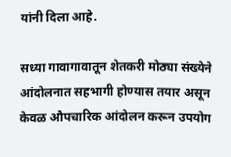यांनी दिला आहे.

सध्या गावागावातून शेतकरी मोठ्या संख्येने आंदोलनात सहभागी होण्यास तयार असून केवळ औपचारिक आंदोलन करून उपयोग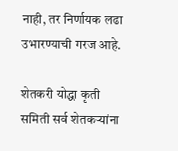नाही, तर निर्णायक लढा उभारण्याची गरज आहे.

शेतकरी योद्धा कृती समिती सर्व शेतकऱ्यांना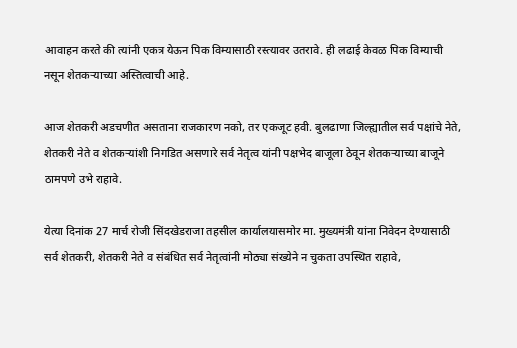आवाहन करते की त्यांनी एकत्र येऊन पिक विम्यासाठी रस्त्यावर उतरावे. ही लढाई केवळ पिक विम्याची नसून शेतकऱ्याच्या अस्तित्वाची आहे.

आज शेतकरी अडचणीत असताना राजकारण नको, तर एकजूट हवी. बुलढाणा जिल्ह्यातील सर्व पक्षांचे नेते, शेतकरी नेते व शेतकऱ्यांशी निगडित असणारे सर्व नेतृत्व यांनी पक्षभेद बाजूला ठेवून शेतकऱ्याच्या बाजूने ठामपणे उभे राहावे.

येत्या दिनांक 27 मार्च रोजी सिंदखेडराजा तहसील कार्यालयासमोर मा. मुख्यमंत्री यांना निवेदन देण्यासाठी सर्व शेतकरी, शेतकरी नेते व संबंधित सर्व नेतृत्वांनी मोठ्या संख्येने न चुकता उपस्थित राहावे,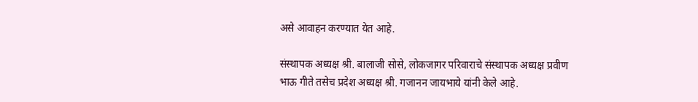असे आवाहन करण्यात येत आहे.

संस्थापक अध्यक्ष श्री. बालाजी सोसे, लोकजागर परिवाराचे संस्थापक अध्यक्ष प्रवीण भाऊ गीते तसेच प्रदेश अध्यक्ष श्री. गजानन जायभाये यांनी केले आहे.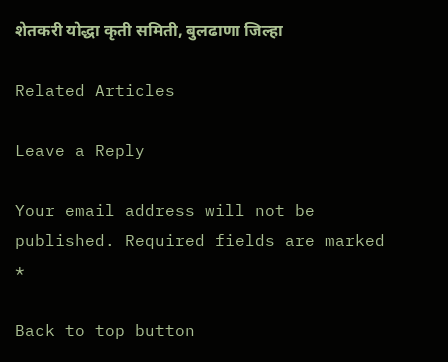शेतकरी योद्धा कृती समिती, बुलढाणा जिल्हा

Related Articles

Leave a Reply

Your email address will not be published. Required fields are marked *

Back to top button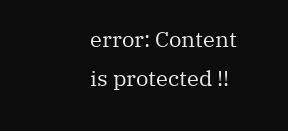error: Content is protected !!